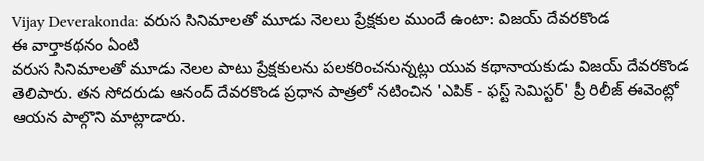Vijay Deverakonda: వరుస సినిమాలతో మూడు నెలలు ప్రేక్షకుల ముందే ఉంటా: విజయ్ దేవరకొండ
ఈ వార్తాకథనం ఏంటి
వరుస సినిమాలతో మూడు నెలల పాటు ప్రేక్షకులను పలకరించనున్నట్లు యువ కథానాయకుడు విజయ్ దేవరకొండ తెలిపారు. తన సోదరుడు ఆనంద్ దేవరకొండ ప్రధాన పాత్రలో నటించిన 'ఎపిక్ - ఫస్ట్ సెమిస్టర్' ప్రీ రిలీజ్ ఈవెంట్లో ఆయన పాల్గొని మాట్లాడారు.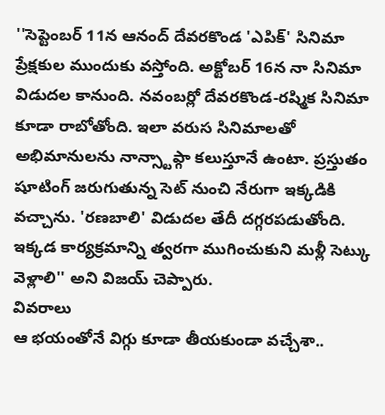''సెప్టెంబర్ 11న ఆనంద్ దేవరకొండ 'ఎపిక్' సినిమా ప్రేక్షకుల ముందుకు వస్తోంది. అక్టోబర్ 16న నా సినిమా విడుదల కానుంది. నవంబర్లో దేవరకొండ-రష్మిక సినిమా కూడా రాబోతోంది. ఇలా వరుస సినిమాలతో అభిమానులను నాన్స్టాప్గా కలుస్తూనే ఉంటా. ప్రస్తుతం షూటింగ్ జరుగుతున్న సెట్ నుంచి నేరుగా ఇక్కడికి వచ్చాను. 'రణబాలి' విడుదల తేదీ దగ్గరపడుతోంది. ఇక్కడ కార్యక్రమాన్ని త్వరగా ముగించుకుని మళ్లీ సెట్కు వెళ్లాలి'' అని విజయ్ చెప్పారు.
వివరాలు
ఆ భయంతోనే విగ్గు కూడా తీయకుండా వచ్చేశా..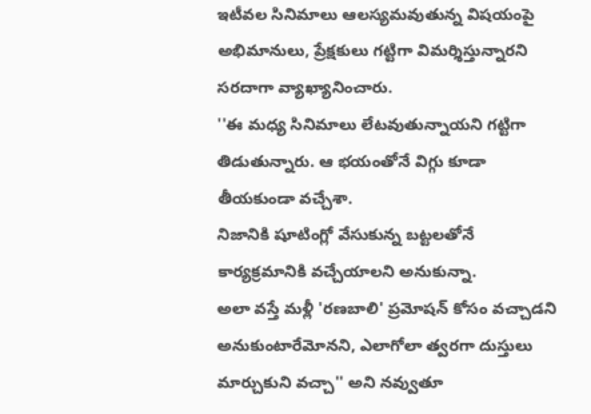ఇటీవల సినిమాలు ఆలస్యమవుతున్న విషయంపై అభిమానులు, ప్రేక్షకులు గట్టిగా విమర్శిస్తున్నారని సరదాగా వ్యాఖ్యానించారు.
''ఈ మధ్య సినిమాలు లేటవుతున్నాయని గట్టిగా తిడుతున్నారు. ఆ భయంతోనే విగ్గు కూడా తీయకుండా వచ్చేశా.
నిజానికి షూటింగ్లో వేసుకున్న బట్టలతోనే కార్యక్రమానికి వచ్చేయాలని అనుకున్నా.
అలా వస్తే మళ్లీ 'రణబాలి' ప్రమోషన్ కోసం వచ్చాడని అనుకుంటారేమోనని, ఎలాగోలా త్వరగా దుస్తులు మార్చుకుని వచ్చా'' అని నవ్వుతూ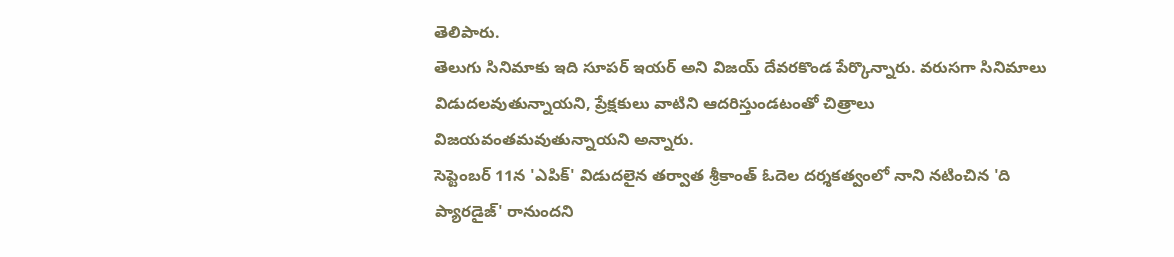తెలిపారు.
తెలుగు సినిమాకు ఇది సూపర్ ఇయర్ అని విజయ్ దేవరకొండ పేర్కొన్నారు. వరుసగా సినిమాలు విడుదలవుతున్నాయని, ప్రేక్షకులు వాటిని ఆదరిస్తుండటంతో చిత్రాలు విజయవంతమవుతున్నాయని అన్నారు.
సెప్టెంబర్ 11న 'ఎపిక్' విడుదలైన తర్వాత శ్రీకాంత్ ఓదెల దర్శకత్వంలో నాని నటించిన 'ది ప్యారడైజ్' రానుందని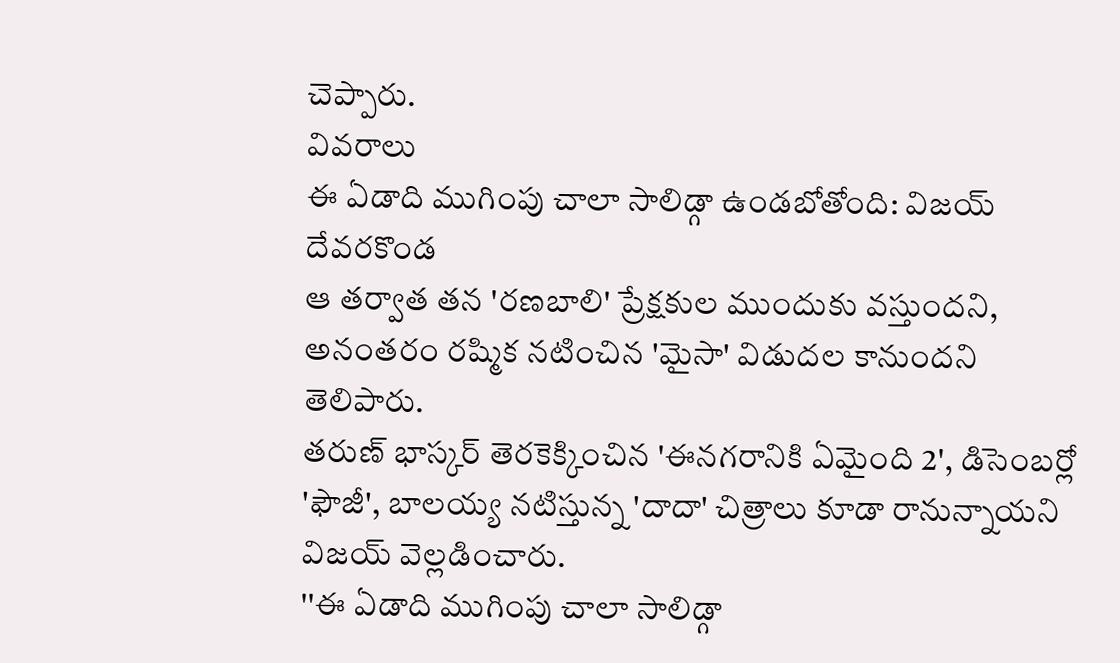చెప్పారు.
వివరాలు
ఈ ఏడాది ముగింపు చాలా సాలిడ్గా ఉండబోతోంది: విజయ్ దేవరకొండ
ఆ తర్వాత తన 'రణబాలి' ప్రేక్షకుల ముందుకు వస్తుందని, అనంతరం రష్మిక నటించిన 'మైసా' విడుదల కానుందని తెలిపారు.
తరుణ్ భాస్కర్ తెరకెక్కించిన 'ఈనగరానికి ఏమైంది 2', డిసెంబర్లో 'ఫౌజీ', బాలయ్య నటిస్తున్న 'దాదా' చిత్రాలు కూడా రానున్నాయని విజయ్ వెల్లడించారు.
''ఈ ఏడాది ముగింపు చాలా సాలిడ్గా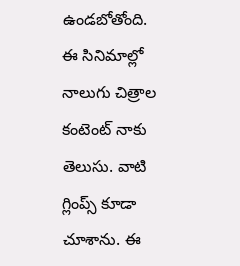ఉండబోతోంది. ఈ సినిమాల్లో నాలుగు చిత్రాల కంటెంట్ నాకు తెలుసు. వాటి గ్లింప్స్ కూడా చూశాను. ఈ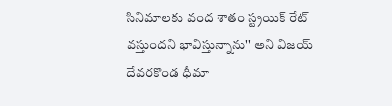సినిమాలకు వంద శాతం స్ట్రయిక్ రేట్ వస్తుందని భావిస్తున్నాను'' అని విజయ్ దేవరకొండ ధీమా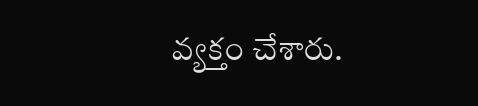వ్యక్తం చేశారు.